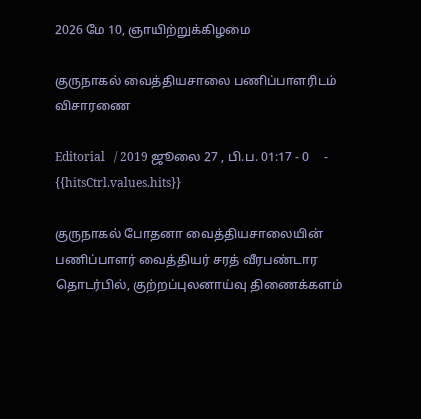2026 மே 10, ஞாயிற்றுக்கிழமை

குருநாகல் வைத்தியசாலை பணிப்பாளரிடம் விசாரணை

Editorial   / 2019 ஜூலை 27 , பி.ப. 01:17 - 0     - {{hitsCtrl.values.hits}}

குருநாகல் போதனா வைத்தியசாலையின் பணிப்பாளர் வைத்தியர் சரத் வீரபண்டார தொடர்பில், குற்றப்புலனாய்வு திணைக்களம்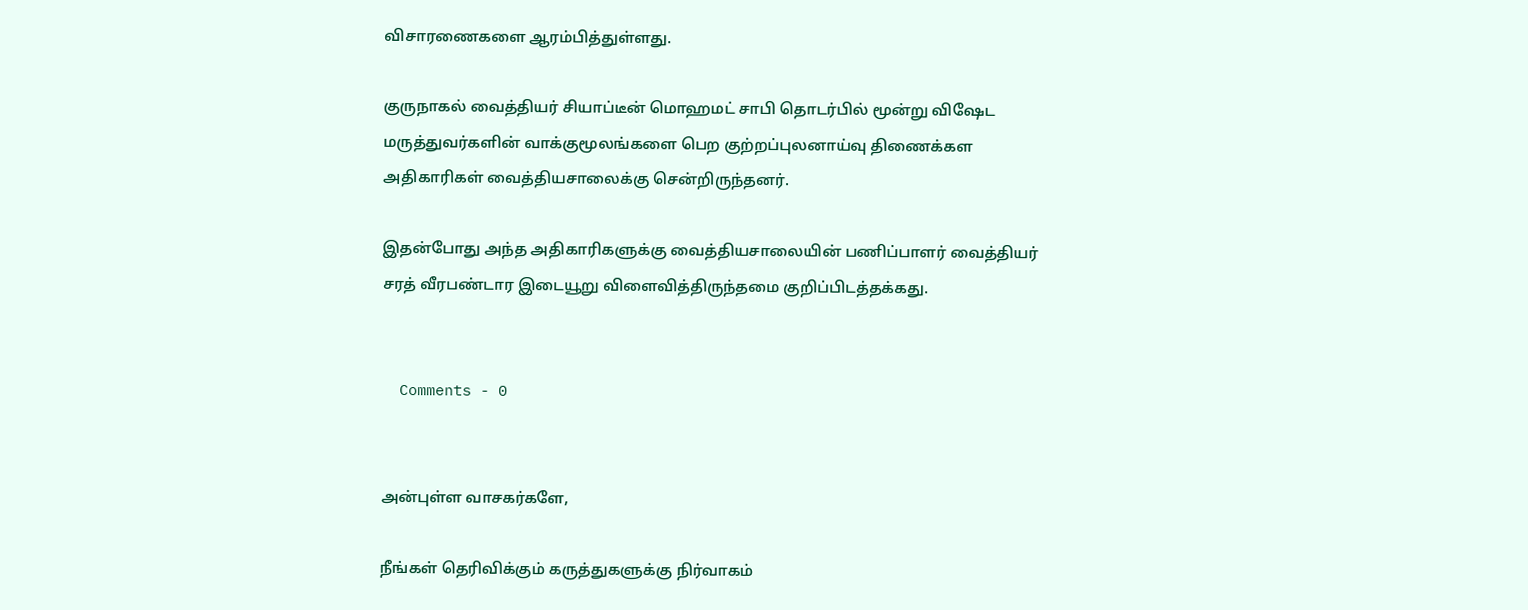விசாரணைகளை ஆரம்பித்துள்ளது.

குருநாகல் வைத்தியர் சியாப்டீன் மொஹமட் சாபி தொடர்பில் மூன்று விஷேட மருத்துவர்களின் வாக்குமூலங்களை பெற குற்றப்புலனாய்வு திணைக்கள அதிகாரிகள் வைத்தியசாலைக்கு சென்றிருந்தனர்.

இதன்போது அந்த அதிகாரிகளுக்கு வைத்தியசாலையின் பணிப்பாளர் வைத்தியர் சரத் வீரபண்டார இடையூறு விளைவித்திருந்தமை குறிப்பிடத்தக்கது.


  Comments - 0


அன்புள்ள வாசகர்களே,

நீங்கள் தெரிவிக்கும் கருத்துகளுக்கு நிர்வாகம்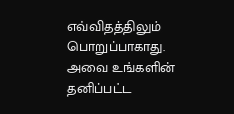எவ்விதத்திலும் பொறுப்பாகாது. அவை உங்களின் தனிப்பட்ட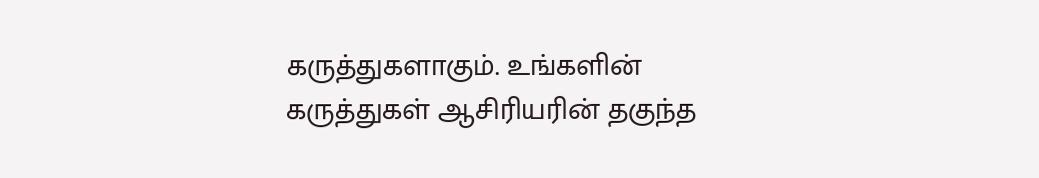கருத்துகளாகும். உங்களின் கருத்துகள் ஆசிரியரின் தகுந்த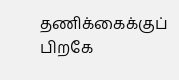தணிக்கைக்குப் பிறகே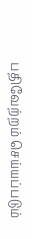பதிவேற்றம் செய்யப்படும்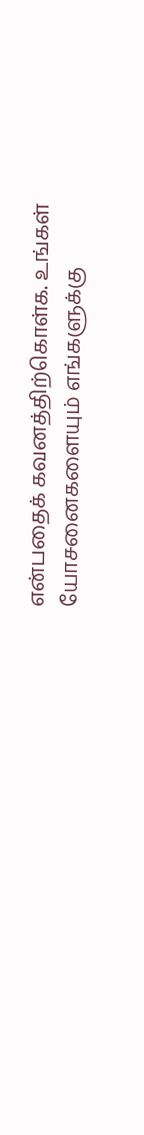என்பதைக் கவனத்திற்கொள்க. உங்கள் யோசனைகளையும் எங்களுக்கு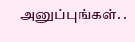அனுப்புங்கள். .